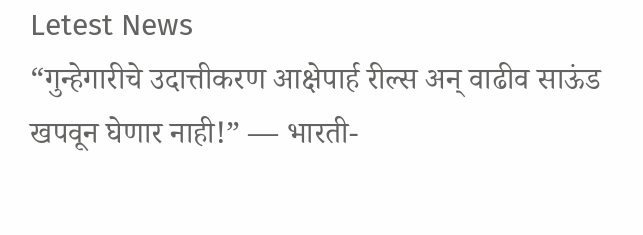Letest News
“गुन्हेगारीचे उदात्तीकरण आक्षेपार्ह रील्स अन् वाढीव साऊंड खपवून घेणार नाही!” — भारती-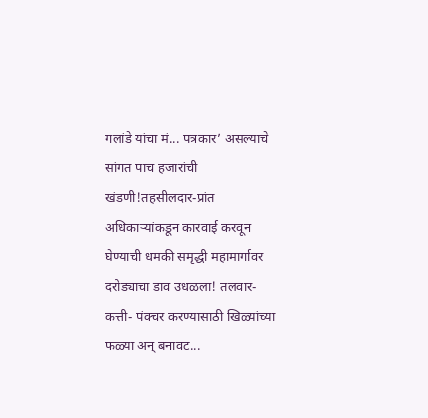गलांडे यांचा मं... पत्रकार’ असल्याचे सांगत पाच हजारांची खंडणी!तहसीलदार-प्रांत अधिकाऱ्यांकडून कारवाई करवून घेण्याची धमकी समृद्धी महामार्गावर दरोड्याचा डाव उधळला! तलवार- कत्ती- पंक्चर करण्यासाठी खिळ्यांच्या फळ्या अन् बनावट...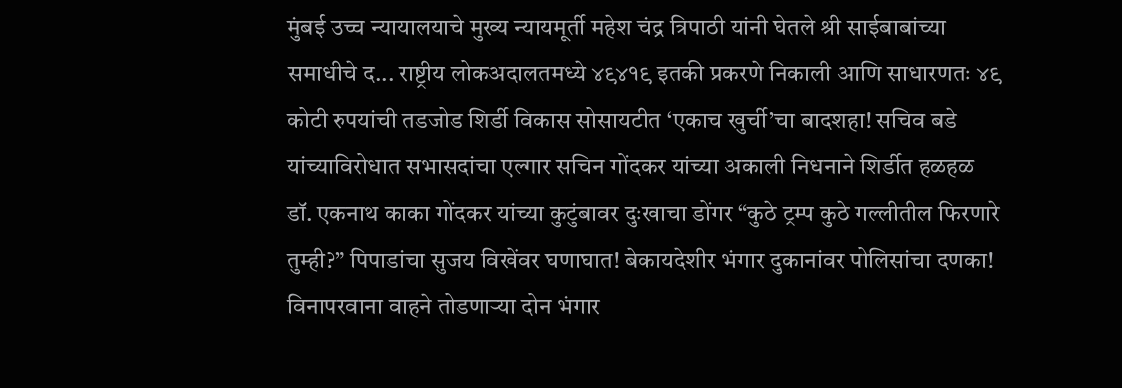मुंबई उच्च न्यायालयाचे मुख्य न्यायमूर्ती महेश चंद्र त्रिपाठी यांनी घेतले श्री साईबाबांच्या समाधीचे द... राष्ट्रीय लोकअदालतमध्ये ४९४१९ इतकी प्रकरणे निकाली आणि साधारणतः ४९ कोटी रुपयांची तडजोड शिर्डी विकास सोसायटीत ‘एकाच खुर्ची’चा बादशहा! सचिव बडे यांच्याविरोधात सभासदांचा एल्गार सचिन गोंदकर यांच्या अकाली निधनाने शिर्डीत हळहळ डॉ. एकनाथ काका गोंदकर यांच्या कुटुंबावर दुःखाचा डोंगर “कुठे ट्रम्प कुठे गल्लीतील फिरणारे तुम्ही?” पिपाडांचा सुजय विखेंवर घणाघात! बेकायदेशीर भंगार दुकानांवर पोलिसांचा दणका! विनापरवाना वाहने तोडणाऱ्या दोन भंगार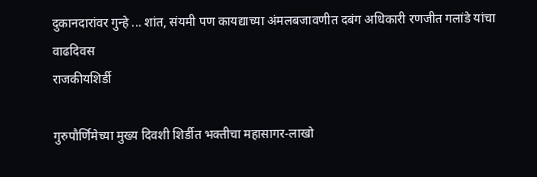दुकानदारांवर गुन्हे ... शांत, संयमी पण कायद्याच्या अंमलबजावणीत दबंग अधिकारी रणजीत गलांडे यांचा वाढदिवस
राजकीयशिर्डी

गुरुपौर्णिमेच्या मुख्य दिवशी शिर्डीत भक्तीचा महासागर-लाखो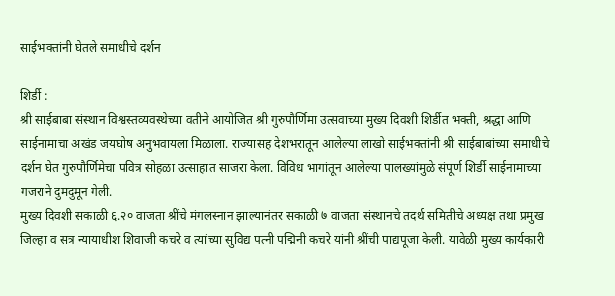साईभक्तांनी घेतले समाधीचे दर्शन

शिर्डी :
श्री साईबाबा संस्थान विश्वस्तव्यवस्थेच्या वतीने आयोजित श्री गुरुपौर्णिमा उत्सवाच्या मुख्य दिवशी शिर्डीत भक्ती, श्रद्धा आणि साईनामाचा अखंड जयघोष अनुभवायला मिळाला. राज्यासह देशभरातून आलेल्या लाखो साईभक्तांनी श्री साईबाबांच्या समाधीचे दर्शन घेत गुरुपौर्णिमेचा पवित्र सोहळा उत्साहात साजरा केला. विविध भागांतून आलेल्या पालख्यांमुळे संपूर्ण शिर्डी साईनामाच्या गजराने दुमदुमून गेली.
मुख्य दिवशी सकाळी ६.२० वाजता श्रींचे मंगलस्नान झाल्यानंतर सकाळी ७ वाजता संस्थानचे तदर्थ समितीचे अध्यक्ष तथा प्रमुख जिल्हा व सत्र न्यायाधीश शिवाजी कचरे व त्यांच्या सुविद्य पत्नी पद्मिनी कचरे यांनी श्रींची पाद्यपूजा केली. यावेळी मुख्य कार्यकारी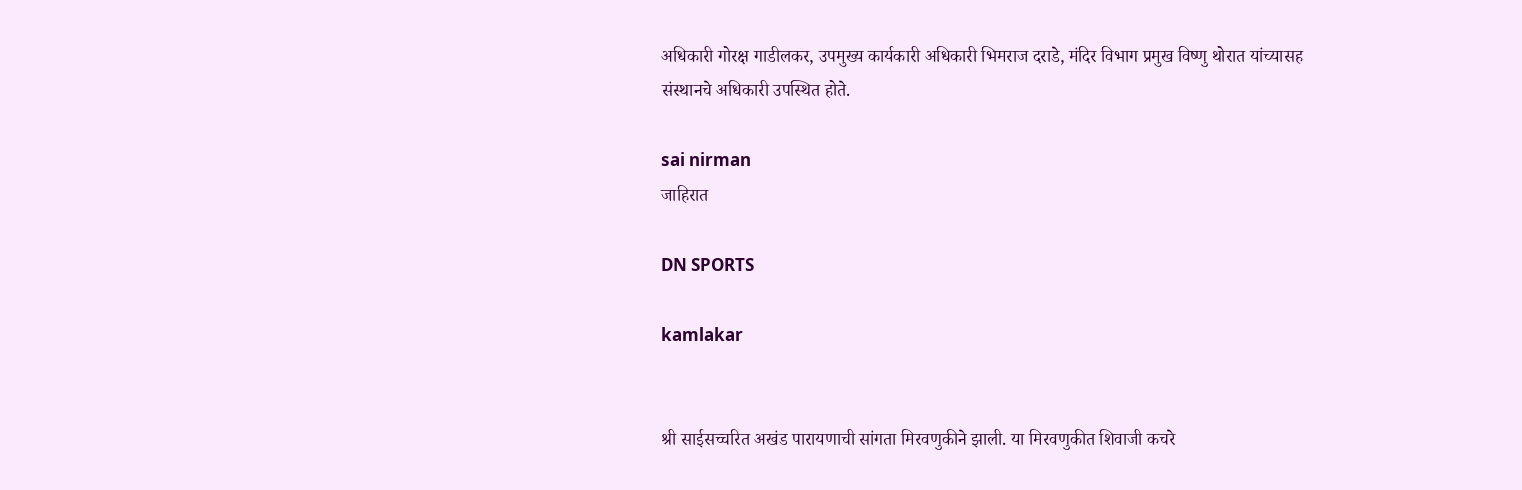अधिकारी गोरक्ष गाडीलकर, उपमुख्य कार्यकारी अधिकारी भिमराज दराडे, मंदिर विभाग प्रमुख विष्णु थोरात यांच्यासह संस्थानचे अधिकारी उपस्थित होते.

sai nirman
जाहिरात

DN SPORTS

kamlakar


श्री साईसच्चरित अखंड पारायणाची सांगता मिरवणुकीने झाली. या मिरवणुकीत शिवाजी कचरे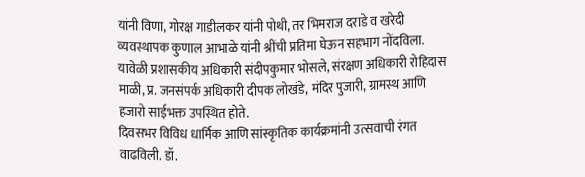यांनी विणा, गोरक्ष गाडीलकर यांनी पोथी, तर भिमराज दराडे व खरेदी व्यवस्थापक कुणाल आभाळे यांनी श्रींची प्रतिमा घेऊन सहभाग नोंदविला. यावेळी प्रशासकीय अधिकारी संदीपकुमार भोसले, संरक्षण अधिकारी रोहिदास माळी, प्र. जनसंपर्क अधिकारी दीपक लोखंडे, मंदिर पुजारी, ग्रामस्थ आणि हजारो साईभक्त उपस्थित होते.
दिवसभर विविध धार्मिक आणि सांस्कृतिक कार्यक्रमांनी उत्सवाची रंगत वाढविली. डॉ.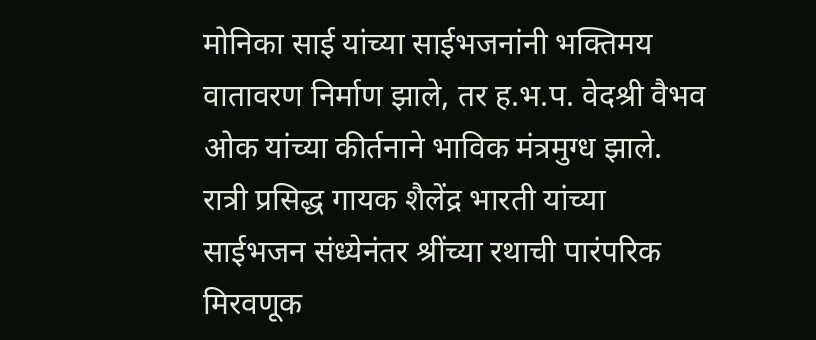मोनिका साई यांच्या साईभजनांनी भक्तिमय वातावरण निर्माण झाले, तर ह.भ.प. वेदश्री वैभव ओक यांच्या कीर्तनाने भाविक मंत्रमुग्ध झाले. रात्री प्रसिद्ध गायक शैलेंद्र भारती यांच्या साईभजन संध्येनंतर श्रींच्या रथाची पारंपरिक मिरवणूक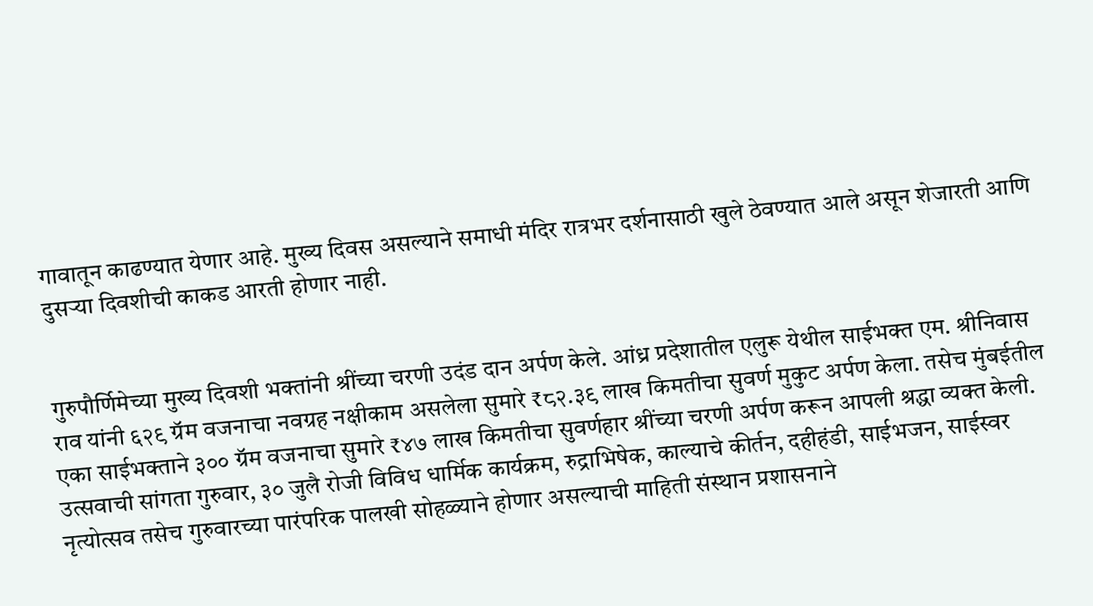गावातून काढण्यात येणार आहे. मुख्य दिवस असल्याने समाधी मंदिर रात्रभर दर्शनासाठी खुले ठेवण्यात आले असून शेजारती आणि दुसऱ्या दिवशीची काकड आरती होणार नाही.


गुरुपौर्णिमेच्या मुख्य दिवशी भक्तांनी श्रींच्या चरणी उदंड दान अर्पण केले. आंध्र प्रदेशातील एलुरू येथील साईभक्त एम. श्रीनिवास राव यांनी ६२९ ग्रॅम वजनाचा नवग्रह नक्षीकाम असलेला सुमारे ₹८२.३९ लाख किमतीचा सुवर्ण मुकुट अर्पण केला. तसेच मुंबईतील एका साईभक्ताने ३०० ग्रॅम वजनाचा सुमारे ₹४७ लाख किमतीचा सुवर्णहार श्रींच्या चरणी अर्पण करून आपली श्रद्धा व्यक्त केली.
उत्सवाची सांगता गुरुवार, ३० जुलै रोजी विविध धार्मिक कार्यक्रम, रुद्राभिषेक, काल्याचे कीर्तन, दहीहंडी, साईभजन, साईस्वर नृत्योत्सव तसेच गुरुवारच्या पारंपरिक पालखी सोहळ्याने होणार असल्याची माहिती संस्थान प्रशासनाने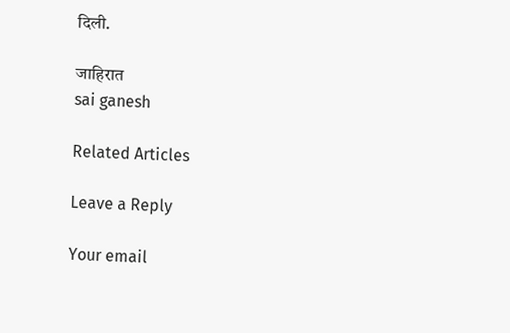दिली.

जाहिरात
sai ganesh

Related Articles

Leave a Reply

Your email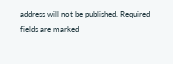address will not be published. Required fields are marked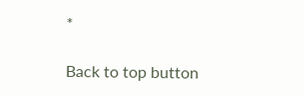*

Back to top button